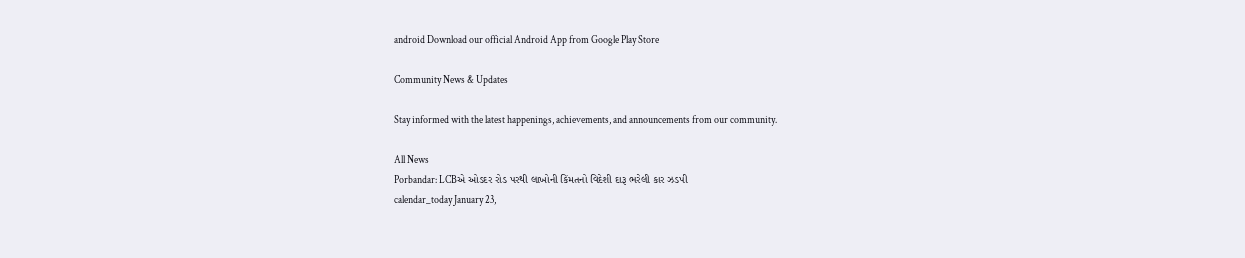android Download our official Android App from Google Play Store

Community News & Updates

Stay informed with the latest happenings, achievements, and announcements from our community.

All News
Porbandar: LCBએ ઓડદર રોડ પરથી લાખોની કિંમતનો વિદેશી દારૂ ભરેલી કાર ઝડપી
calendar_today January 23,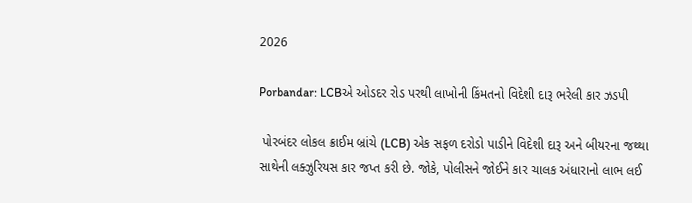2026

Porbandar: LCBએ ઓડદર રોડ પરથી લાખોની કિંમતનો વિદેશી દારૂ ભરેલી કાર ઝડપી

 પોરબંદર લોકલ ક્રાઈમ બ્રાંચે (LCB) એક સફળ દરોડો પાડીને વિદેશી દારૂ અને બીયરના જથ્થા સાથેની લક્ઝુરિયસ કાર જપ્ત કરી છે. જોકે, પોલીસને જોઈને કાર ચાલક અંધારાનો લાભ લઈ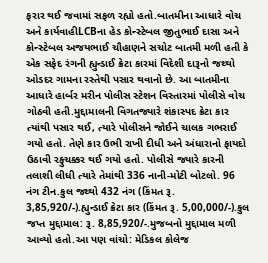ફરાર થઈ જવામાં સફળ રહ્યો હતો.બાતમીના આધારે વોચ અને કાર્યવાહીLCBના હેડ કોન્સ્ટેબલ જીતુભાઈ દાસા અને કોન્સ્ટેબલ અજયભાઈ ચૌહાણને સચોટ બાતમી મળી હતી કે એક સફેદ રંગની હ્યુન્ડાઈ ક્રેટા કારમાં વિદેશી દારૂનો જથ્થો ઓડદર ગામના રસ્તેથી પસાર થવાનો છે. આ બાતમીના આધારે હાર્બર મરીન પોલીસ સ્ટેશન વિસ્તારમાં પોલીસે વોચ ગોઠવી હતી.મુદ્દામાલની વિગતજ્યારે શંકાસ્પદ ક્રેટા કાર ત્યાંથી પસાર થઈ, ત્યારે પોલીસને જોઈને ચાલક ગભરાઈ ગયો હતો. તેણે કાર ઉભી રાખી દીધી અને અંધારાનો ફાયદો ઉઠાવી રફુચક્કર થઈ ગયો હતો. પોલીસે જ્યારે કારની તલાશી લીધી ત્યારે તેમાંથી 336 નાની-મોટી બોટલો. 96 નંગ ટીન.કુલ જથ્થો 432 નંગ (કિંમત રૂ. 3,85,920/-).હ્યુન્ડાઈ ક્રેટા કાર (કિંમત રૂ. 5,00,000/-).કુલ જપ્ત મુદ્દામાલ: રૂ. 8,85,920/-.મુજબનો મુદ્દામાલ મળી આવ્યો હતો.આ પણ વાંચો: મેડિકલ કોલેજ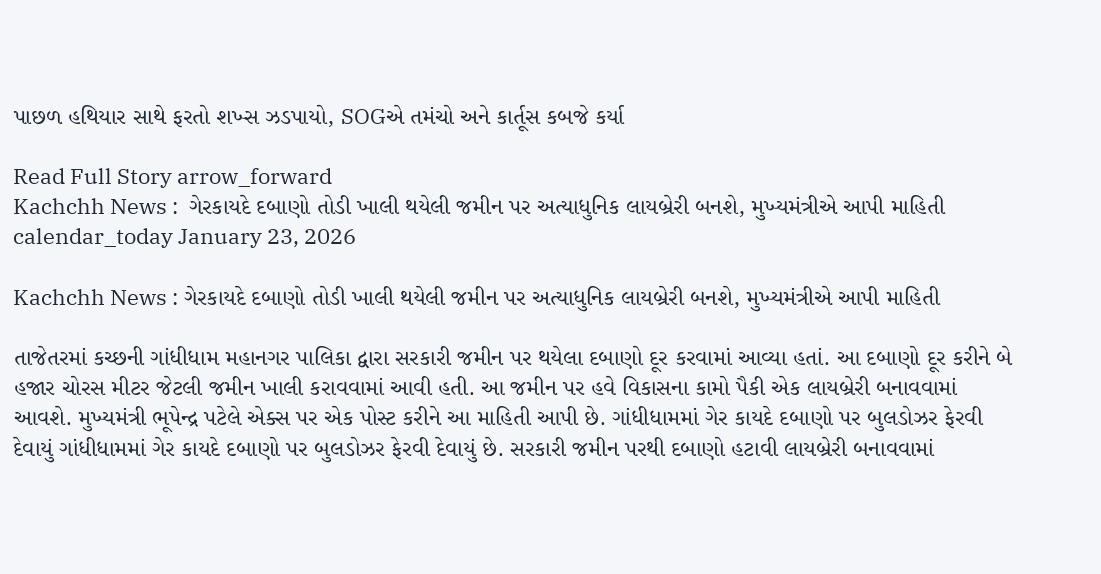પાછળ હથિયાર સાથે ફરતો શખ્સ ઝડપાયો, SOGએ તમંચો અને કાર્તૂસ કબજે કર્યા

Read Full Story arrow_forward
Kachchh News :  ગેરકાયદે દબાણો તોડી ખાલી થયેલી જમીન પર અત્યાધુનિક લાયબ્રેરી બનશે, મુખ્યમંત્રીએ આપી માહિતી
calendar_today January 23, 2026

Kachchh News : ગેરકાયદે દબાણો તોડી ખાલી થયેલી જમીન પર અત્યાધુનિક લાયબ્રેરી બનશે, મુખ્યમંત્રીએ આપી માહિતી

તાજેતરમાં કચ્છની ગાંધીધામ મહાનગર પાલિકા દ્વારા સરકારી જમીન પર થયેલા દબાણો દૂર કરવામાં આવ્યા હતાં. આ દબાણો દૂર કરીને બે હજાર ચોરસ મીટર જેટલી જમીન ખાલી કરાવવામાં આવી હતી. આ જમીન પર હવે વિકાસના કામો પૈકી એક લાયબ્રેરી બનાવવામાં આવશે. મુખ્યમંત્રી ભૂપેન્દ્ર પટેલે એક્સ પર એક પોસ્ટ કરીને આ માહિતી આપી છે. ગાંધીધામમાં ગેર કાયદે દબાણો પર બુલડોઝર ફેરવી દેવાયું ગાંધીધામમાં ગેર કાયદે દબાણો પર બુલડોઝર ફેરવી દેવાયું છે. સરકારી જમીન પરથી દબાણો હટાવી લાયબ્રેરી બનાવવામાં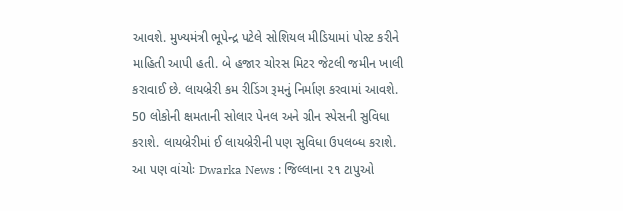આવશે. મુખ્યમંત્રી ભૂપેન્દ્ર પટેલે સોશિયલ મીડિયામાં પોસ્ટ કરીને માહિતી આપી હતી. બે હજાર ચોરસ મિટર જેટલી જમીન ખાલી કરાવાઈ છે. લાયબ્રેરી કમ રીડિંગ રૂમનું નિર્માણ કરવામાં આવશે. 50 લોકોની ક્ષમતાની સોલાર પેનલ અને ગ્રીન સ્પેસની સુવિધા કરાશે. લાયબ્રેરીમાં ઈ લાયબ્રેરીની પણ સુવિધા ઉપલબ્ધ કરાશે. આ પણ વાંચોઃ Dwarka News : જિલ્લાના ૨૧ ટાપુઓ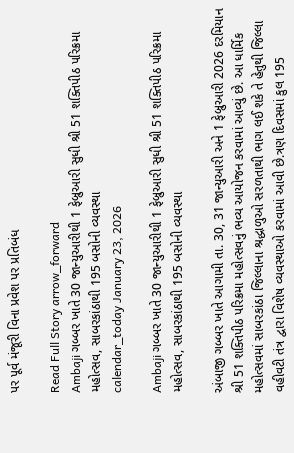પર પૂર્વ મંજૂરી વિના પ્રવેશ પર પ્રતિબંધ

Read Full Story arrow_forward
Ambaji ગબ્બર ખાતે 30 જાન્યુઆરીથી 1 ફેબ્રુઆરી સુધી શ્રી 51 શક્તિપીઠ પરિક્રમા મહોત્સવ, સાબરકાંઠાથી 195 બસોની વ્યવસ્થા
calendar_today January 23, 2026

Ambaji ગબ્બર ખાતે 30 જાન્યુઆરીથી 1 ફેબ્રુઆરી સુધી શ્રી 51 શક્તિપીઠ પરિક્રમા મહોત્સવ, સાબરકાંઠાથી 195 બસોની વ્યવસ્થા

અંબાજી ગબ્બર ખાતે આગામી તા. 30, 31 જાન્યુઆરી અને 1 ફેબ્રુઆરી 2026 દરમિયાન શ્રી 51 શક્તિપીઠ પરિક્રમા મહોત્સવનું ભવ્ય આયોજન કરવામાં આવ્યું છે. આ ધાર્મિક મહોત્સવમાં સાબરકાંઠા જિલ્લાના શ્રદ્ધાળુઓ સરળતાથી ભાગ લઈ શકે તે હેતુથી જિલ્લા વહીવટી તંત્ર દ્વારા વિશેષ વ્યવસ્થાઓ કરવામાં આવી છે.ત્રણ દિવસમાં કુલ 195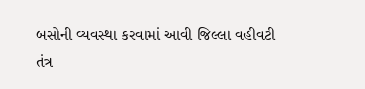બસોની વ્યવસ્થા કરવામાં આવી જિલ્લા વહીવટી તંત્ર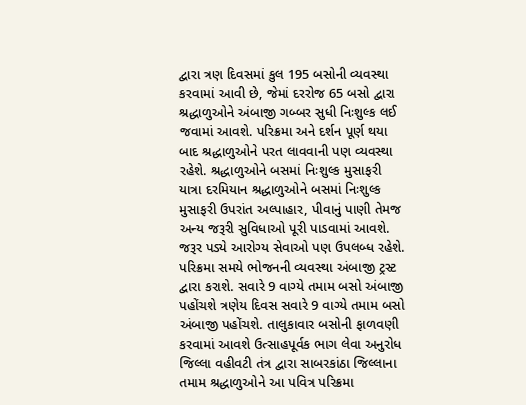દ્વારા ત્રણ દિવસમાં કુલ 195 બસોની વ્યવસ્થા કરવામાં આવી છે, જેમાં દરરોજ 65 બસો દ્વારા શ્રદ્ધાળુઓને અંબાજી ગબ્બર સુધી નિઃશુલ્ક લઈ જવામાં આવશે. પરિક્રમા અને દર્શન પૂર્ણ થયા બાદ શ્રદ્ધાળુઓને પરત લાવવાની પણ વ્યવસ્થા રહેશે. શ્રદ્ધાળુઓને બસમાં નિઃશુલ્ક મુસાફરી યાત્રા દરમિયાન શ્રદ્ધાળુઓને બસમાં નિઃશુલ્ક મુસાફરી ઉપરાંત અલ્પાહાર, પીવાનું પાણી તેમજ અન્ય જરૂરી સુવિધાઓ પૂરી પાડવામાં આવશે. જરૂર પડ્યે આરોગ્ય સેવાઓ પણ ઉપલબ્ધ રહેશે. પરિક્રમા સમયે ભોજનની વ્યવસ્થા અંબાજી ટ્રસ્ટ દ્વારા કરાશે. સવારે 9 વાગ્યે તમામ બસો અંબાજી પહોંચશે ત્રણેય દિવસ સવારે 9 વાગ્યે તમામ બસો અંબાજી પહોંચશે. તાલુકાવાર બસોની ફાળવણી કરવામાં આવશે ઉત્સાહપૂર્વક ભાગ લેવા અનુરોધ જિલ્લા વહીવટી તંત્ર દ્વારા સાબરકાંઠા જિલ્લાના તમામ શ્રદ્ધાળુઓને આ પવિત્ર પરિક્રમા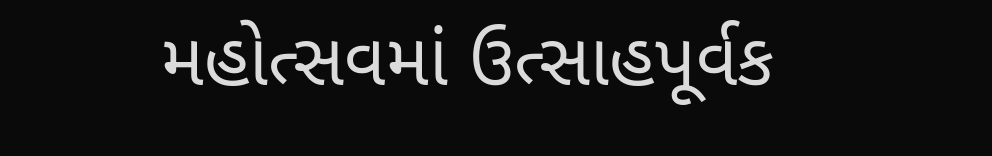મહોત્સવમાં ઉત્સાહપૂર્વક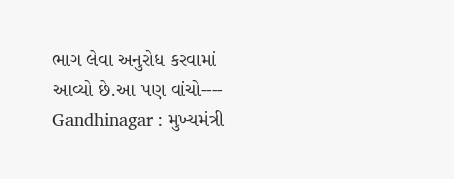ભાગ લેવા અનુરોધ કરવામાં આવ્યો છે.આ પણ વાંચો----  Gandhinagar : મુખ્યમંત્રી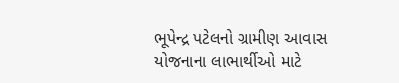ભૂપેન્દ્ર પટેલનો ગ્રામીણ આવાસ યોજનાના લાભાર્થીઓ માટે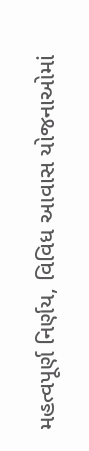મહત્વપૂર્ણ નિર્ણય, વિવિધ આવાસ યોજનાઓમાં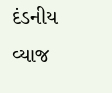દંડનીય વ્યાજ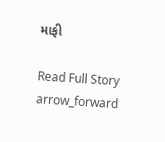માફી

Read Full Story arrow_forward